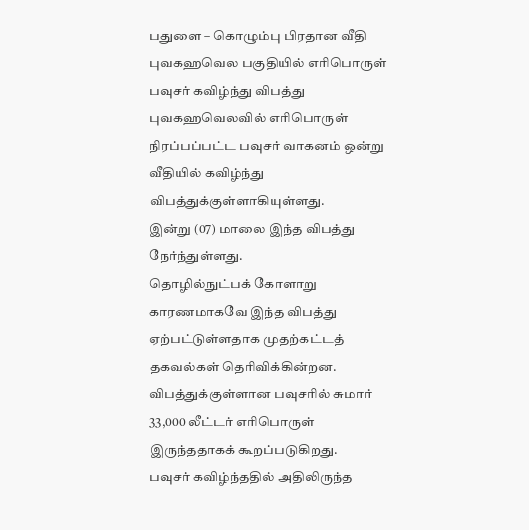பதுளை – கொழும்பு பிரதான வீதி புவகஹவெல பகுதியில் எரிபொருள் பவுசர் கவிழ்ந்து விபத்து
புவகஹவெலவில் எரிபொருள் நிரப்பப்பட்ட பவுசர் வாகனம் ஒன்று வீதியில் கவிழ்ந்து விபத்துக்குள்ளாகியுள்ளது.
இன்று (07) மாலை இந்த விபத்து நேர்ந்துள்ளது.
தொழில்நுட்பக் கோளாறு காரணமாகவே இந்த விபத்து ஏற்பட்டுள்ளதாக முதற்கட்டத் தகவல்கள் தெரிவிக்கின்றன.
விபத்துக்குள்ளான பவுசரில் சுமார் 33,000 லீட்டர் எரிபொருள் இருந்ததாகக் கூறப்படுகிறது.
பவுசர் கவிழ்ந்ததில் அதிலிருந்த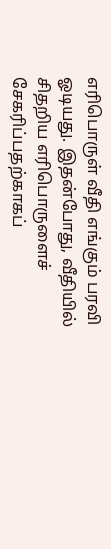எரிபொருள் வீதி எங்கும் பரவி ஓடியது. இதன்போது, வீதியில் சிதறிய எரிபொருளைச் சேகரிப்பதற்காகப்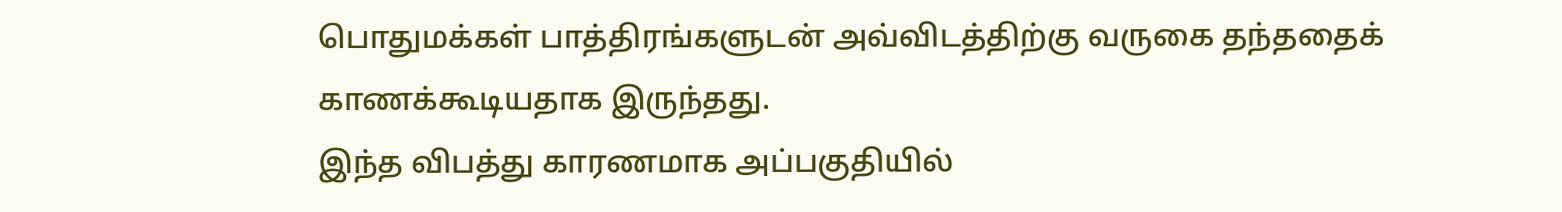பொதுமக்கள் பாத்திரங்களுடன் அவ்விடத்திற்கு வருகை தந்ததைக் காணக்கூடியதாக இருந்தது.
இந்த விபத்து காரணமாக அப்பகுதியில்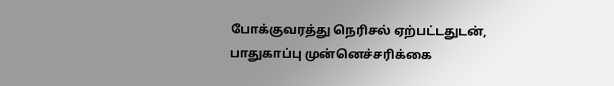போக்குவரத்து நெரிசல் ஏற்பட்டதுடன், பாதுகாப்பு முன்னெச்சரிக்கை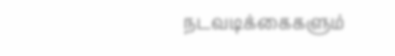நடவடிக்கைகளும்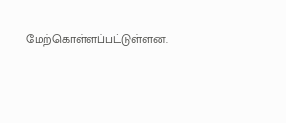மேற்கொள்ளப்பட்டுள்ளன.